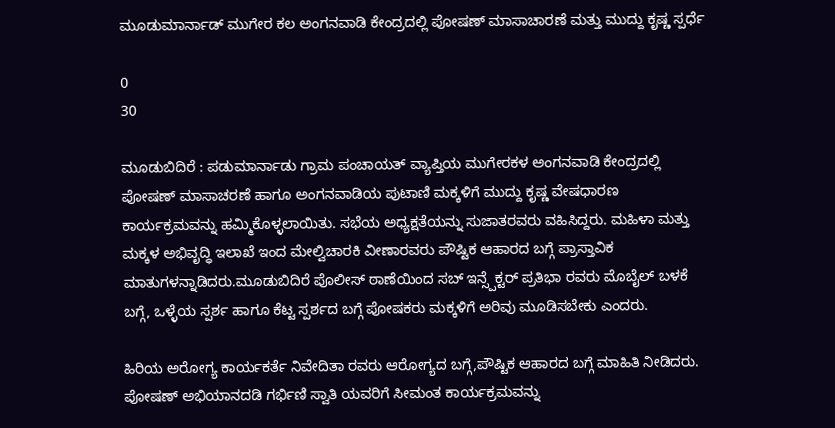ಮೂಡುಮಾರ್ನಾಡ್ ಮುಗೇರ ಕಲ ಅಂಗನವಾಡಿ ಕೇಂದ್ರದಲ್ಲಿ ಪೋಷಣ್ ಮಾಸಾಚಾರಣೆ ಮತ್ತು ಮುದ್ದು ಕೃಷ್ಣ ಸ್ಪರ್ಧೆ

0
30

ಮೂಡುಬಿದಿರೆ : ಪಡುಮಾರ್ನಾಡು ಗ್ರಾಮ ಪಂಚಾಯತ್ ವ್ಯಾಪ್ತಿಯ ಮುಗೇರಕಳ ಅಂಗನವಾಡಿ ಕೇಂದ್ರದಲ್ಲಿ ಪೋಷಣ್ ಮಾಸಾಚರಣೆ ಹಾಗೂ ಅಂಗನವಾಡಿಯ ಪುಟಾಣಿ ಮಕ್ಕಳಿಗೆ ಮುದ್ದು ಕೃಷ್ಣ ವೇಷಧಾರಣ ಕಾರ್ಯಕ್ರಮವನ್ನು ಹಮ್ಮಿಕೊಳ್ಳಲಾಯಿತು. ಸಭೆಯ ಅಧ್ಯಕ್ಷತೆಯನ್ನು ಸುಜಾತರವರು ವಹಿಸಿದ್ದರು. ಮಹಿಳಾ ಮತ್ತು ಮಕ್ಕಳ ಅಭಿವೃದ್ಧಿ ಇಲಾಖೆ ಇಂದ ಮೇಲ್ವಿಚಾರಕಿ ವೀಣಾರವರು ಪೌಷ್ಟಿಕ ಆಹಾರದ ಬಗ್ಗೆ ಪ್ರಾಸ್ತಾವಿಕ ಮಾತುಗಳನ್ನಾಡಿದರು.ಮೂಡುಬಿದಿರೆ ಪೊಲೀಸ್ ಠಾಣೆಯಿಂದ ಸಬ್ ಇನ್ಸ್ಪೆಕ್ಟರ್ ಪ್ರತಿಭಾ ರವರು ಮೊಬೈಲ್ ಬಳಕೆ ಬಗ್ಗೆ, ಒಳ್ಳೆಯ ಸ್ಪರ್ಶ ಹಾಗೂ ಕೆಟ್ಟ ಸ್ಪರ್ಶದ ಬಗ್ಗೆ ಪೋಷಕರು ಮಕ್ಕಳಿಗೆ ಅರಿವು ಮೂಡಿಸಬೇಕು ಎಂದರು.

ಹಿರಿಯ ಅರೋಗ್ಯ ಕಾರ್ಯಕರ್ತೆ ನಿವೇದಿತಾ ರವರು ಆರೋಗ್ಯದ ಬಗ್ಗೆ,ಪೌಷ್ಟಿಕ ಆಹಾರದ ಬಗ್ಗೆ ಮಾಹಿತಿ ನೀಡಿದರು. ಪೋಷಣ್ ಅಭಿಯಾನದಡಿ ಗರ್ಭಿಣಿ ಸ್ವಾತಿ ಯವರಿಗೆ ಸೀಮಂತ ಕಾರ್ಯಕ್ರಮವನ್ನು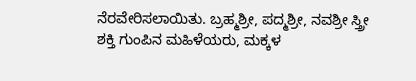ನೆರವೇರಿಸಲಾಯಿತು. ಬ್ರಹ್ಮಶ್ರೀ, ಪದ್ಮಶ್ರೀ, ನವಶ್ರೀ ಸ್ತ್ರೀ ಶಕ್ತಿ ಗುಂಪಿನ ಮಹಿಳೆಯರು, ಮಕ್ಕಳ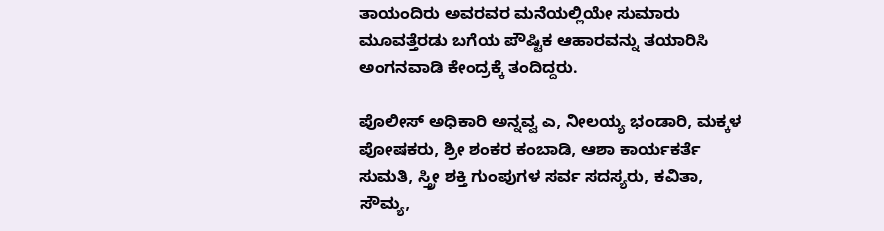ತಾಯಂದಿರು ಅವರವರ ಮನೆಯಲ್ಲಿಯೇ ಸುಮಾರು ಮೂವತ್ತೆರಡು ಬಗೆಯ ಪೌಷ್ಟಿಕ ಆಹಾರವನ್ನು ತಯಾರಿಸಿ ಅಂಗನವಾಡಿ ಕೇಂದ್ರಕ್ಕೆ ತಂದಿದ್ದರು.

ಪೊಲೀಸ್ ಅಧಿಕಾರಿ ಅನ್ನವ್ವ ಎ, ನೀಲಯ್ಯ ಭಂಡಾರಿ, ಮಕ್ಕಳ ಪೋಷಕರು, ಶ್ರೀ ಶಂಕರ ಕಂಬಾಡಿ, ಆಶಾ ಕಾರ್ಯಕರ್ತೆ ಸುಮತಿ, ಸ್ತ್ರೀ ಶಕ್ತಿ ಗುಂಪುಗಳ ಸರ್ವ ಸದಸ್ಯರು, ಕವಿತಾ, ಸೌಮ್ಯ,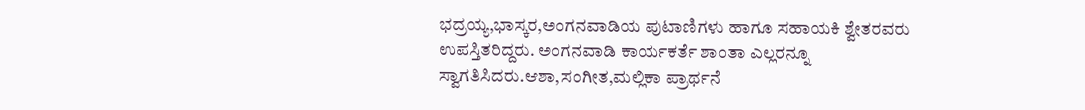ಭದ್ರಯ್ಯ,ಭಾಸ್ಕರ,ಅಂಗನವಾಡಿಯ ಪುಟಾಣಿಗಳು ಹಾಗೂ ಸಹಾಯಕಿ ಶ್ವೇತರವರು ಉಪಸ್ತಿತರಿದ್ದರು. ಅಂಗನವಾಡಿ ಕಾರ್ಯಕರ್ತೆ ಶಾಂತಾ ಎಲ್ಲರನ್ನೂ ಸ್ವಾಗತಿಸಿದರು.ಆಶಾ,ಸಂಗೀತ,ಮಲ್ಲಿಕಾ ಪ್ರಾರ್ಥನೆ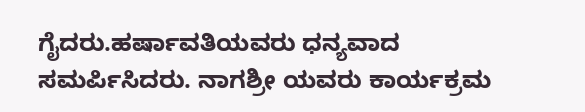ಗೈದರು.ಹರ್ಷಾವತಿಯವರು ಧನ್ಯವಾದ ಸಮರ್ಪಿಸಿದರು. ನಾಗಶ್ರೀ ಯವರು ಕಾರ್ಯಕ್ರಮ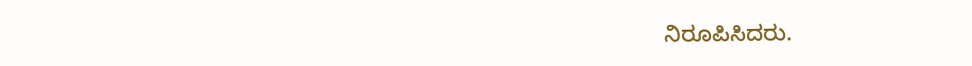ನಿರೂಪಿಸಿದರು.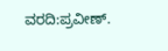ವರದಿ:ಪ್ರವೀಣ್.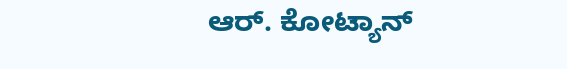ಆರ್. ಕೋಟ್ಯಾನ್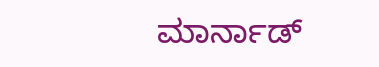ಮಾರ್ನಾಡ್